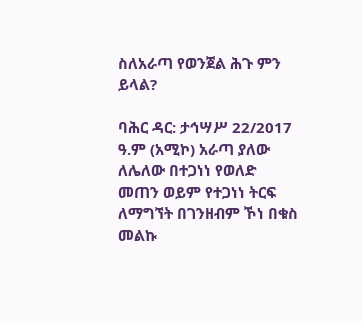ስለአራጣ የወንጀል ሕጉ ምን ይላል?

ባሕር ዳር: ታኅሣሥ 22/2017 ዓ.ም (አሚኮ) አራጣ ያለው ለሌለው በተጋነነ የወለድ መጠን ወይም የተጋነነ ትርፍ ለማግኘት በገንዘብም ኾነ በቁስ መልኩ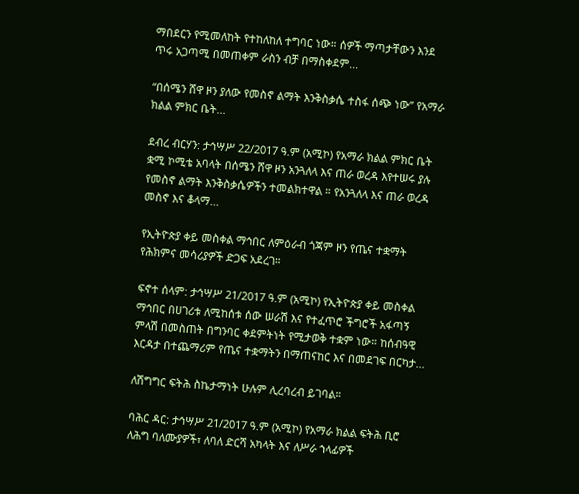ማበደርን የሚመለከት የተከለከለ ተግባር ነው። ሰዎች ማጣታቸውን እንደ ጥሩ አጋጣሚ በመጠቀም ራስን ብቻ በማስቀደም...

“በሰሜን ሸዋ ዞን ያለው የመስኖ ልማት እንቅስቃሴ ተስፋ ሰጭ ነው” የአማራ ክልል ምክር ቤት...

ደብረ ብርሃን: ታኅሣሥ 22/2017 ዓ.ም (አሚኮ) የአማራ ክልል ምክር ቤት ቋሚ ኮሚቴ አባላት በሰሜን ሸዋ ዞን አንጓለላ እና ጠራ ወረዳ እየተሠሩ ያሉ የመስኖ ልማት እንቅስቃሴዎችን ተመልክተዋል ። የአንጓለላ እና ጠራ ወረዳ መስኖ እና ቆላማ...

የኢትዮጵያ ቀይ መስቀል ማኅበር ለምዕራብ ጎጃም ዞን የጤና ተቋማት የሕክምና መሳሪያዎች ድጋፍ አደረገ።

ፍኖተ ሰላም: ታኅሣሥ 21/2017 ዓ.ም (አሚኮ) የኢትዮጵያ ቀይ መስቀል ማኅበር በሀገሪቱ ለሚከሰቱ ሰው ሠራሽ እና የተፈጥሮ ችግሮች አፋጣኝ ምላሽ በመስጠት በግንባር ቀደምትነት የሚታወቅ ተቋም ነው። ከሰብዓዊ እርዳታ በተጨማሪም የጤና ተቋማትን በማጠናከር እና በመደገፍ በርካታ...

ለሽግግር ፍትሕ ስኬታማነት ሁሉም ሊረባረብ ይገባል።

ባሕር ዳር: ታኅሣሥ 21/2017 ዓ.ም (አሚኮ) የአማራ ክልል ፍትሕ ቢሮ ለሕግ ባለሙያዎች፣ ለባለ ድርሻ አካላት እና ለሥራ ኀላፊዎች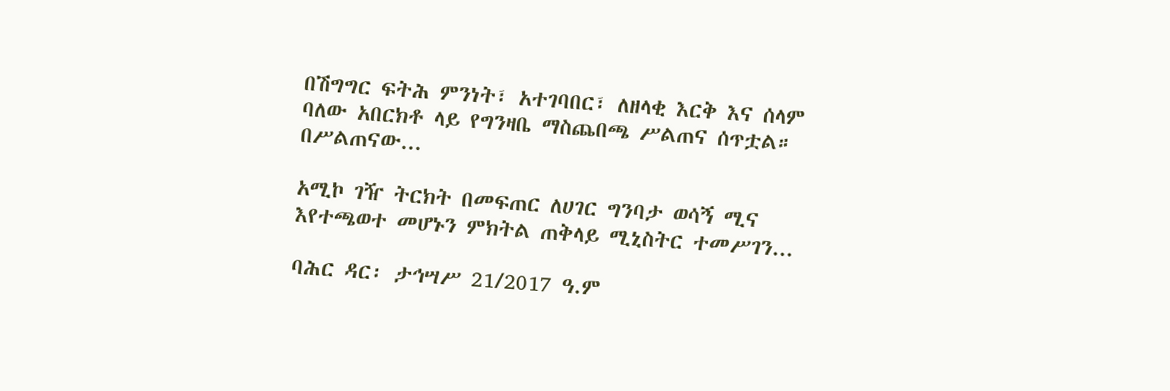በሽግግር ፍትሕ ምንነት፣ አተገባበር፣ ለዘላቂ እርቅ እና ሰላም ባለው አበርክቶ ላይ የግንዛቤ ማስጨበጫ ሥልጠና ሰጥቷል። በሥልጠናው...

አሚኮ ገዥ ትርክት በመፍጠር ለሀገር ግንባታ ወሳኝ ሚና እየተጫወተ መሆኑን ምክትል ጠቅላይ ሚኒስትር ተመሥገን...

ባሕር ዳር፡ ታኅሣሥ 21/2017 ዓ.ም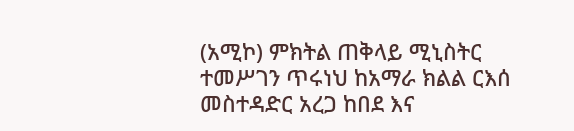(አሚኮ) ምክትል ጠቅላይ ሚኒስትር ተመሥገን ጥሩነህ ከአማራ ክልል ርእሰ መስተዳድር አረጋ ከበደ እና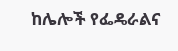ከሌሎች የፌዴራልና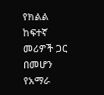የክልል ከፍተኛ መሪዎች ጋር በመሆን የአማራ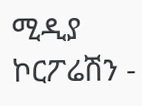ሚዲያ ኮርፖሬሽን -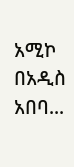አሚኮ በአዲስ አበባ...